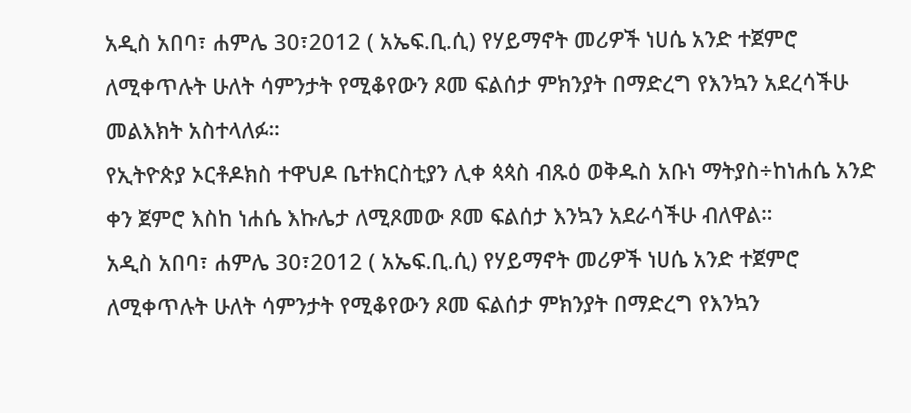አዲስ አበባ፣ ሐምሌ 30፣2012 ( አኤፍ.ቢ.ሲ) የሃይማኖት መሪዎች ነሀሴ አንድ ተጀምሮ ለሚቀጥሉት ሁለት ሳምንታት የሚቆየውን ጾመ ፍልሰታ ምክንያት በማድረግ የእንኳን አደረሳችሁ መልእክት አስተላለፉ።
የኢትዮጵያ ኦርቶዶክስ ተዋህዶ ቤተክርስቲያን ሊቀ ጳጳስ ብጹዕ ወቅዱስ አቡነ ማትያስ÷ከነሐሴ አንድ ቀን ጀምሮ እስከ ነሐሴ እኩሌታ ለሚጾመው ጾመ ፍልሰታ እንኳን አደራሳችሁ ብለዋል።
አዲስ አበባ፣ ሐምሌ 30፣2012 ( አኤፍ.ቢ.ሲ) የሃይማኖት መሪዎች ነሀሴ አንድ ተጀምሮ ለሚቀጥሉት ሁለት ሳምንታት የሚቆየውን ጾመ ፍልሰታ ምክንያት በማድረግ የእንኳን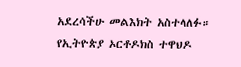አደረሳችሁ መልእክት አስተላለፉ።
የኢትዮጵያ ኦርቶዶክስ ተዋህዶ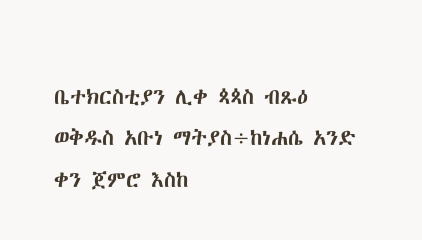ቤተክርስቲያን ሊቀ ጳጳስ ብጹዕ ወቅዱስ አቡነ ማትያስ÷ከነሐሴ አንድ ቀን ጀምሮ እስከ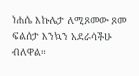ነሐሴ እኩሌታ ለሚጾመው ጾመ ፍልሰታ እንኳን አደራሳችሁ ብለዋል።